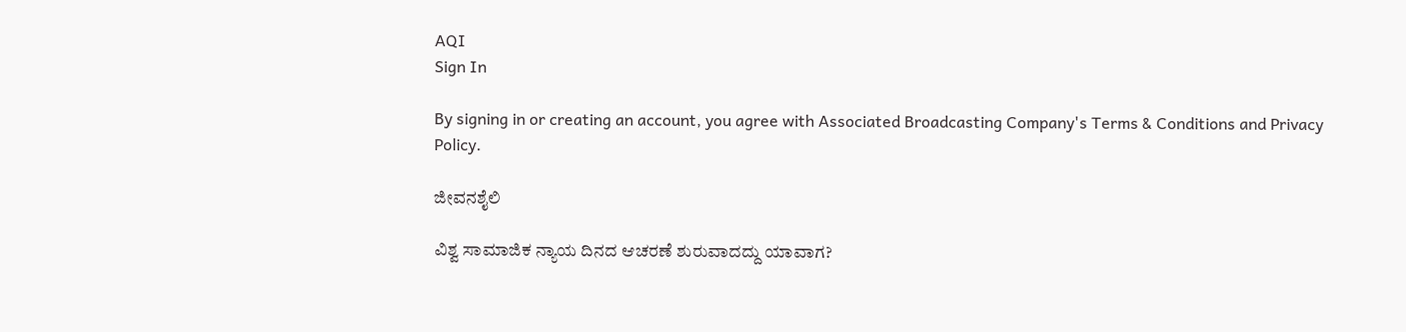AQI
Sign In

By signing in or creating an account, you agree with Associated Broadcasting Company's Terms & Conditions and Privacy Policy.

ಜೀವನಶೈಲಿ

ವಿಶ್ವ ಸಾಮಾಜಿಕ ನ್ಯಾಯ ದಿನದ ಆಚರಣೆ ಶುರುವಾದದ್ದು ಯಾವಾಗ?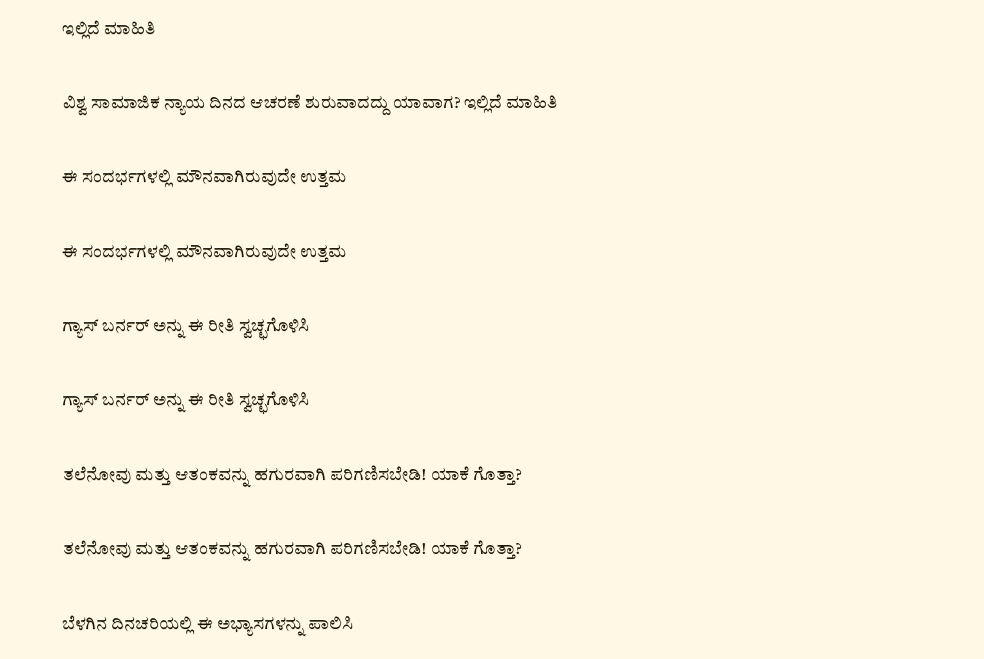ಇಲ್ಲಿದೆ ಮಾಹಿತಿ

ವಿಶ್ವ ಸಾಮಾಜಿಕ ನ್ಯಾಯ ದಿನದ ಆಚರಣೆ ಶುರುವಾದದ್ದು ಯಾವಾಗ? ಇಲ್ಲಿದೆ ಮಾಹಿತಿ

ಈ ಸಂದರ್ಭಗಳಲ್ಲಿ ಮೌನವಾಗಿರುವುದೇ ಉತ್ತಮ

ಈ ಸಂದರ್ಭಗಳಲ್ಲಿ ಮೌನವಾಗಿರುವುದೇ ಉತ್ತಮ

ಗ್ಯಾಸ್ ಬರ್ನರ್ ಅನ್ನು ಈ ರೀತಿ ಸ್ವಚ್ಛಗೊಳಿಸಿ

ಗ್ಯಾಸ್ ಬರ್ನರ್ ಅನ್ನು ಈ ರೀತಿ ಸ್ವಚ್ಛಗೊಳಿಸಿ

ತಲೆನೋವು ಮತ್ತು ಆತಂಕವನ್ನು ಹಗುರವಾಗಿ ಪರಿಗಣಿಸಬೇಡಿ! ಯಾಕೆ ಗೊತ್ತಾ?

ತಲೆನೋವು ಮತ್ತು ಆತಂಕವನ್ನು ಹಗುರವಾಗಿ ಪರಿಗಣಿಸಬೇಡಿ! ಯಾಕೆ ಗೊತ್ತಾ?

ಬೆಳಗಿನ ದಿನಚರಿಯಲ್ಲಿ ಈ ಅಭ್ಯಾಸಗಳನ್ನು ಪಾಲಿಸಿ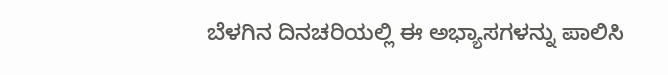ಬೆಳಗಿನ ದಿನಚರಿಯಲ್ಲಿ ಈ ಅಭ್ಯಾಸಗಳನ್ನು ಪಾಲಿಸಿ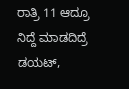ರಾತ್ರಿ 11 ಆದ್ರೂ ನಿದ್ದೆ ಮಾಡದಿದ್ರೆ ಡಯಟ್,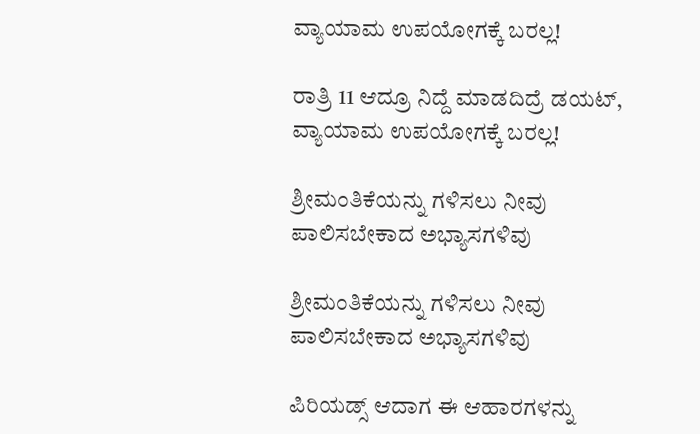ವ್ಯಾಯಾಮ ಉಪಯೋಗಕ್ಕೆ ಬರಲ್ಲ!

ರಾತ್ರಿ 11 ಆದ್ರೂ ನಿದ್ದೆ ಮಾಡದಿದ್ರೆ ಡಯಟ್, ವ್ಯಾಯಾಮ ಉಪಯೋಗಕ್ಕೆ ಬರಲ್ಲ!

ಶ್ರೀಮಂತಿಕೆಯನ್ನು ಗಳಿಸಲು ನೀವು ಪಾಲಿಸಬೇಕಾದ ಅಭ್ಯಾಸಗಳಿವು

ಶ್ರೀಮಂತಿಕೆಯನ್ನು ಗಳಿಸಲು ನೀವು ಪಾಲಿಸಬೇಕಾದ ಅಭ್ಯಾಸಗಳಿವು

ಪಿರಿಯಡ್ಸ್ ಆದಾಗ ಈ ಆಹಾರಗಳನ್ನು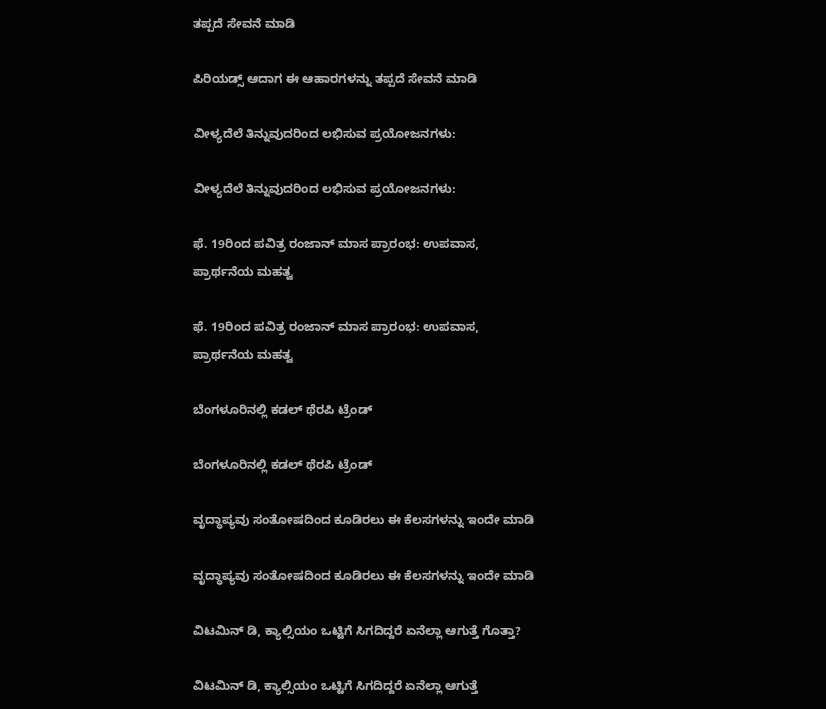ತಪ್ಪದೆ ಸೇವನೆ ಮಾಡಿ

ಪಿರಿಯಡ್ಸ್ ಆದಾಗ ಈ ಆಹಾರಗಳನ್ನು ತಪ್ಪದೆ ಸೇವನೆ ಮಾಡಿ

ವೀಳ್ಯದೆಲೆ ತಿನ್ನುವುದರಿಂದ ಲಭಿಸುವ ಪ್ರಯೋಜನಗಳು:

ವೀಳ್ಯದೆಲೆ ತಿನ್ನುವುದರಿಂದ ಲಭಿಸುವ ಪ್ರಯೋಜನಗಳು:

ಫೆ. 19ರಿಂದ ಪವಿತ್ರ ರಂಜಾನ್ ಮಾಸ ಪ್ರಾರಂಭ: ಉಪವಾಸ, ಪ್ರಾರ್ಥನೆಯ ಮಹತ್ವ

ಫೆ. 19ರಿಂದ ಪವಿತ್ರ ರಂಜಾನ್ ಮಾಸ ಪ್ರಾರಂಭ: ಉಪವಾಸ, ಪ್ರಾರ್ಥನೆಯ ಮಹತ್ವ

ಬೆಂಗಳೂರಿನಲ್ಲಿ ಕಡಲ್ ಥೆರಪಿ ಟ್ರೆಂಡ್

ಬೆಂಗಳೂರಿನಲ್ಲಿ ಕಡಲ್ ಥೆರಪಿ ಟ್ರೆಂಡ್

ವೃದ್ಧಾಪ್ಯವು ಸಂತೋಷದಿಂದ ಕೂಡಿರಲು ಈ ಕೆಲಸಗಳನ್ನು ಇಂದೇ ಮಾಡಿ

ವೃದ್ಧಾಪ್ಯವು ಸಂತೋಷದಿಂದ ಕೂಡಿರಲು ಈ ಕೆಲಸಗಳನ್ನು ಇಂದೇ ಮಾಡಿ

ವಿಟಮಿನ್ ಡಿ, ಕ್ಯಾಲ್ಸಿಯಂ ಒಟ್ಟಿಗೆ ಸಿಗದಿದ್ದರೆ ಏನೆಲ್ಲಾ ಆಗುತ್ತೆ ಗೊತ್ತಾ?

ವಿಟಮಿನ್ ಡಿ, ಕ್ಯಾಲ್ಸಿಯಂ ಒಟ್ಟಿಗೆ ಸಿಗದಿದ್ದರೆ ಏನೆಲ್ಲಾ ಆಗುತ್ತೆ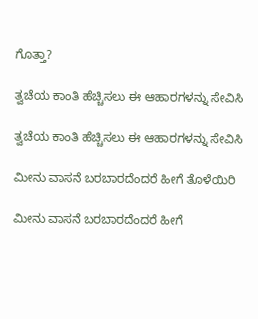ಗೊತ್ತಾ?

ತ್ವಚೆಯ ಕಾಂತಿ ಹೆಚ್ಚಿಸಲು ಈ ಆಹಾರಗಳನ್ನು ಸೇವಿಸಿ

ತ್ವಚೆಯ ಕಾಂತಿ ಹೆಚ್ಚಿಸಲು ಈ ಆಹಾರಗಳನ್ನು ಸೇವಿಸಿ

ಮೀನು ವಾಸನೆ ಬರಬಾರದೆಂದರೆ ಹೀಗೆ ತೊಳೆಯಿರಿ

ಮೀನು ವಾಸನೆ ಬರಬಾರದೆಂದರೆ ಹೀಗೆ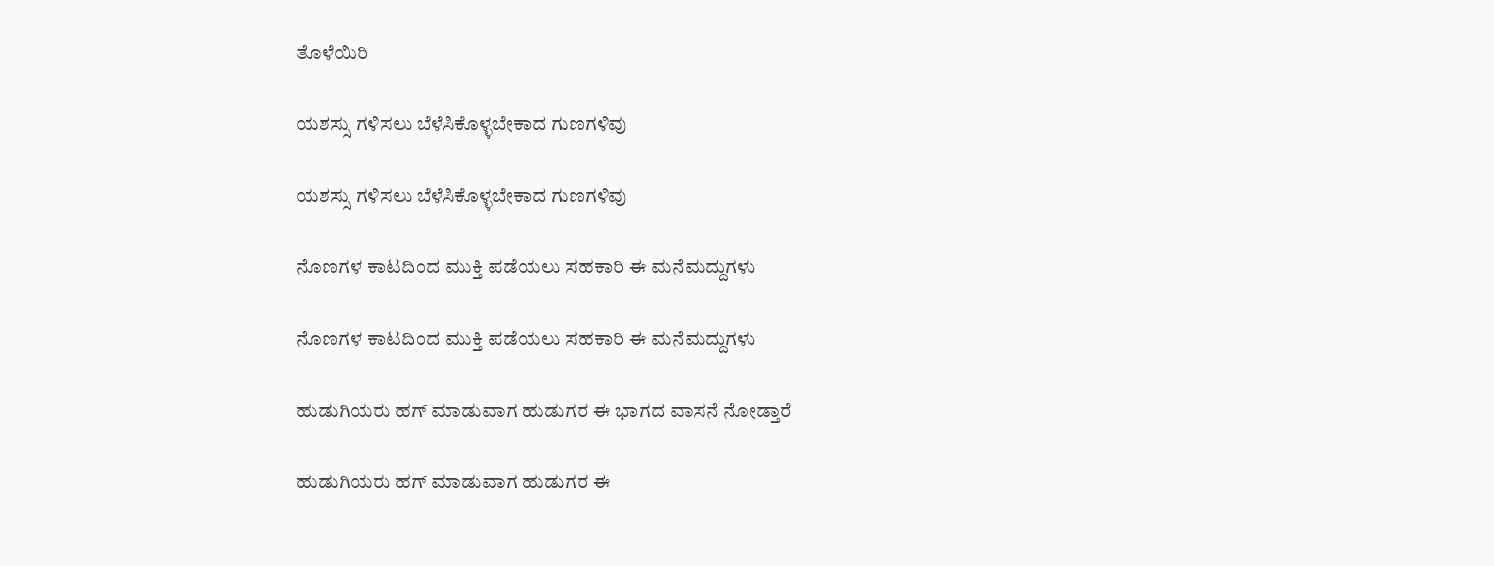ತೊಳೆಯಿರಿ

ಯಶಸ್ಸು ಗಳಿಸಲು ಬೆಳೆಸಿಕೊಳ್ಳಬೇಕಾದ ಗುಣಗಳಿವು

ಯಶಸ್ಸು ಗಳಿಸಲು ಬೆಳೆಸಿಕೊಳ್ಳಬೇಕಾದ ಗುಣಗಳಿವು

ನೊಣಗಳ ಕಾಟದಿಂದ ಮುಕ್ತಿ ಪಡೆಯಲು ಸಹಕಾರಿ ಈ ಮನೆಮದ್ದುಗಳು

ನೊಣಗಳ ಕಾಟದಿಂದ ಮುಕ್ತಿ ಪಡೆಯಲು ಸಹಕಾರಿ ಈ ಮನೆಮದ್ದುಗಳು

ಹುಡುಗಿಯರು ಹಗ್ ಮಾಡುವಾಗ ಹುಡುಗರ ಈ ಭಾಗದ ವಾಸನೆ ನೋಡ್ತಾರೆ

ಹುಡುಗಿಯರು ಹಗ್ ಮಾಡುವಾಗ ಹುಡುಗರ ಈ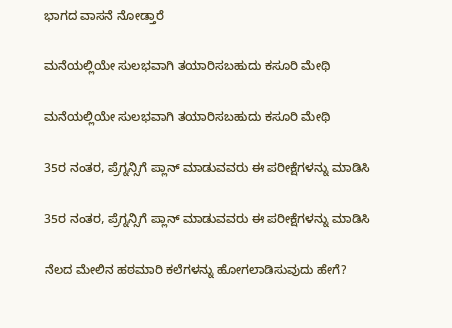ಭಾಗದ ವಾಸನೆ ನೋಡ್ತಾರೆ

ಮನೆಯಲ್ಲಿಯೇ ಸುಲಭವಾಗಿ ತಯಾರಿಸಬಹುದು ಕಸೂರಿ ಮೇಥಿ

ಮನೆಯಲ್ಲಿಯೇ ಸುಲಭವಾಗಿ ತಯಾರಿಸಬಹುದು ಕಸೂರಿ ಮೇಥಿ

35ರ ನಂತರ, ಪ್ರೆಗ್ನನ್ಸಿಗೆ ಪ್ಲಾನ್ ಮಾಡುವವರು ಈ ಪರೀಕ್ಷೆಗಳನ್ನು ಮಾಡಿಸಿ

35ರ ನಂತರ, ಪ್ರೆಗ್ನನ್ಸಿಗೆ ಪ್ಲಾನ್ ಮಾಡುವವರು ಈ ಪರೀಕ್ಷೆಗಳನ್ನು ಮಾಡಿಸಿ

ನೆಲದ ಮೇಲಿನ ಹಠಮಾರಿ ಕಲೆಗಳನ್ನು ಹೋಗಲಾಡಿಸುವುದು ಹೇಗೆ?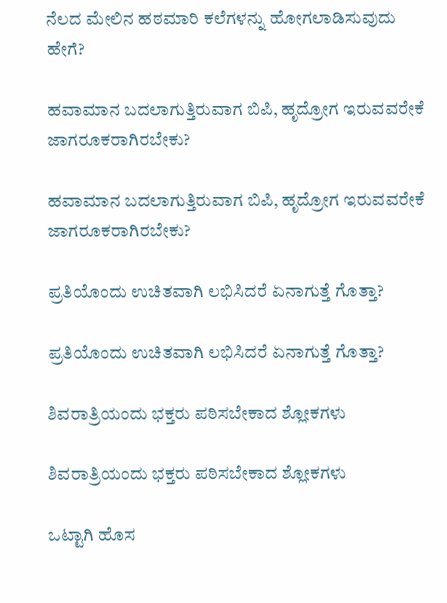ನೆಲದ ಮೇಲಿನ ಹಠಮಾರಿ ಕಲೆಗಳನ್ನು ಹೋಗಲಾಡಿಸುವುದು ಹೇಗೆ?

ಹವಾಮಾನ ಬದಲಾಗುತ್ತಿರುವಾಗ ಬಿಪಿ, ಹೃದ್ರೋಗ ಇರುವವರೇಕೆ ಜಾಗರೂಕರಾಗಿರಬೇಕು?

ಹವಾಮಾನ ಬದಲಾಗುತ್ತಿರುವಾಗ ಬಿಪಿ, ಹೃದ್ರೋಗ ಇರುವವರೇಕೆ ಜಾಗರೂಕರಾಗಿರಬೇಕು?

ಪ್ರತಿಯೊಂದು ಉಚಿತವಾಗಿ ಲಭಿಸಿದರೆ ಏನಾಗುತ್ತೆ ಗೊತ್ತಾ?

ಪ್ರತಿಯೊಂದು ಉಚಿತವಾಗಿ ಲಭಿಸಿದರೆ ಏನಾಗುತ್ತೆ ಗೊತ್ತಾ?

ಶಿವರಾತ್ರಿಯಂದು ಭಕ್ತರು ಪಠಿಸಬೇಕಾದ ಶ್ಲೋಕಗಳು

ಶಿವರಾತ್ರಿಯಂದು ಭಕ್ತರು ಪಠಿಸಬೇಕಾದ ಶ್ಲೋಕಗಳು

ಒಟ್ಟಾಗಿ ಹೊಸ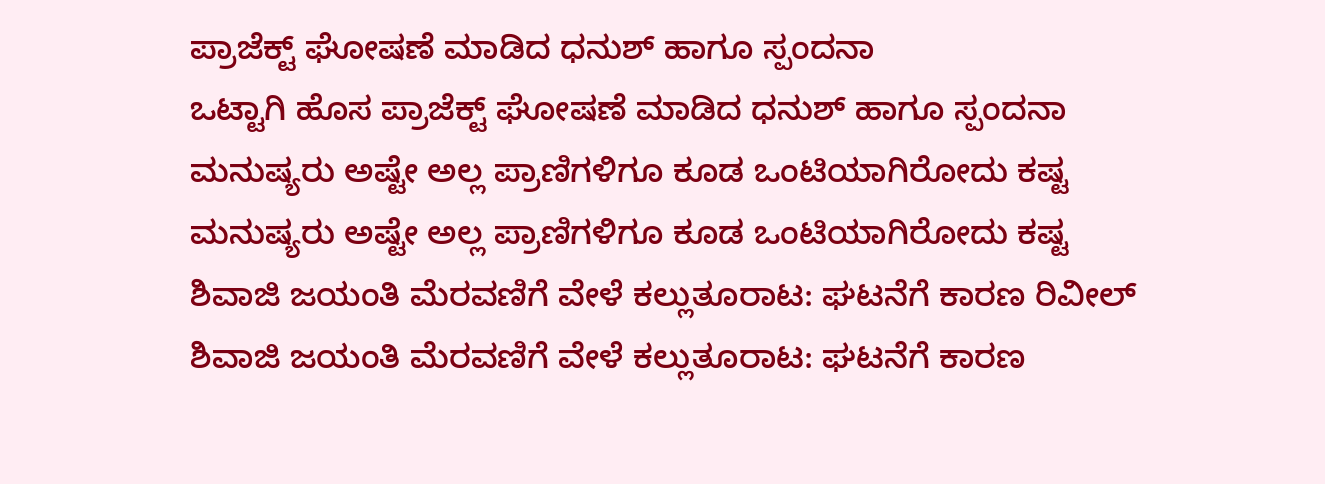ಪ್ರಾಜೆಕ್ಟ್ ಘೋಷಣೆ ಮಾಡಿದ ಧನುಶ್ ಹಾಗೂ ಸ್ಪಂದನಾ
ಒಟ್ಟಾಗಿ ಹೊಸ ಪ್ರಾಜೆಕ್ಟ್ ಘೋಷಣೆ ಮಾಡಿದ ಧನುಶ್ ಹಾಗೂ ಸ್ಪಂದನಾ
ಮನುಷ್ಯರು ಅಷ್ಟೇ ಅಲ್ಲ ಪ್ರಾಣಿಗಳಿಗೂ ಕೂಡ ಒಂಟಿಯಾಗಿರೋದು ಕಷ್ಟ
ಮನುಷ್ಯರು ಅಷ್ಟೇ ಅಲ್ಲ ಪ್ರಾಣಿಗಳಿಗೂ ಕೂಡ ಒಂಟಿಯಾಗಿರೋದು ಕಷ್ಟ
ಶಿವಾಜಿ ಜಯಂತಿ ಮೆರವಣಿಗೆ ವೇಳೆ ಕಲ್ಲುತೂರಾಟ: ಘಟನೆಗೆ ಕಾರಣ ರಿವೀಲ್
ಶಿವಾಜಿ ಜಯಂತಿ ಮೆರವಣಿಗೆ ವೇಳೆ ಕಲ್ಲುತೂರಾಟ: ಘಟನೆಗೆ ಕಾರಣ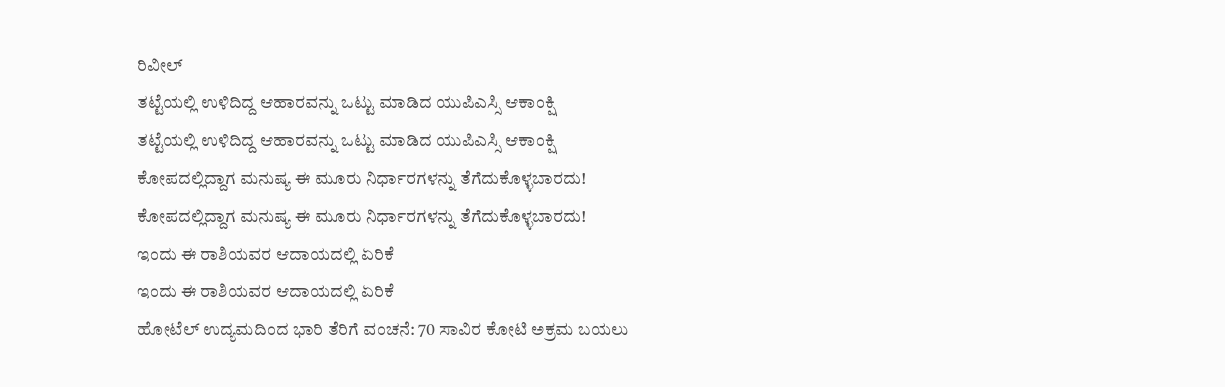ರಿವೀಲ್
ತಟ್ಟೆಯಲ್ಲಿ ಉಳಿದಿದ್ದ ಆಹಾರವನ್ನು ಒಟ್ಟು ಮಾಡಿದ ಯುಪಿಎಸ್ಸಿ ಆಕಾಂಕ್ಷಿ
ತಟ್ಟೆಯಲ್ಲಿ ಉಳಿದಿದ್ದ ಆಹಾರವನ್ನು ಒಟ್ಟು ಮಾಡಿದ ಯುಪಿಎಸ್ಸಿ ಆಕಾಂಕ್ಷಿ
ಕೋಪದಲ್ಲಿದ್ದಾಗ ಮನುಷ್ಯ ಈ ಮೂರು ನಿರ್ಧಾರಗಳನ್ನು ತೆಗೆದುಕೊಳ್ಳಬಾರದು!
ಕೋಪದಲ್ಲಿದ್ದಾಗ ಮನುಷ್ಯ ಈ ಮೂರು ನಿರ್ಧಾರಗಳನ್ನು ತೆಗೆದುಕೊಳ್ಳಬಾರದು!
ಇಂದು ಈ ರಾಶಿಯವರ ಆದಾಯದಲ್ಲಿ ಏರಿಕೆ
ಇಂದು ಈ ರಾಶಿಯವರ ಆದಾಯದಲ್ಲಿ ಏರಿಕೆ
ಹೋಟೆಲ್ ಉದ್ಯಮದಿಂದ ಭಾರಿ ತೆರಿಗೆ ವಂಚನೆ: 70 ಸಾವಿರ ಕೋಟಿ ಅಕ್ರಮ ಬಯಲು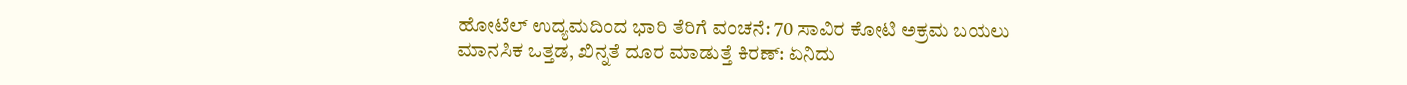ಹೋಟೆಲ್ ಉದ್ಯಮದಿಂದ ಭಾರಿ ತೆರಿಗೆ ವಂಚನೆ: 70 ಸಾವಿರ ಕೋಟಿ ಅಕ್ರಮ ಬಯಲು
ಮಾನಸಿಕ ಒತ್ತಡ, ಖಿನ್ನತೆ ದೂರ ಮಾಡುತ್ತೆ ಕಿರಣ್: ಏನಿದು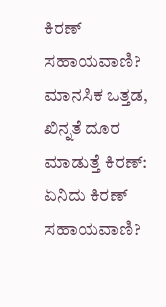ಕಿರಣ್ ಸಹಾಯವಾಣಿ?
ಮಾನಸಿಕ ಒತ್ತಡ, ಖಿನ್ನತೆ ದೂರ ಮಾಡುತ್ತೆ ಕಿರಣ್: ಏನಿದು ಕಿರಣ್ ಸಹಾಯವಾಣಿ?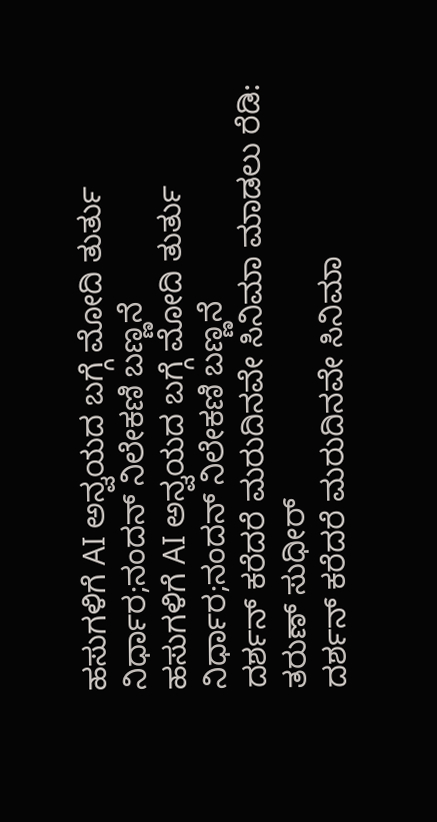ಹಸುಗಳಿಗೆ AI ಅನ್ವಯದ ಬಗ್ಗೆ ಮೋದಿ ತುರ್ತು ನಿರ್ಧಾರ;ನಂದನ್ ನಿಲೇಕಣಿ ಬಣ್ಣನೆ
ಹಸುಗಳಿಗೆ AI ಅನ್ವಯದ ಬಗ್ಗೆ ಮೋದಿ ತುರ್ತು ನಿರ್ಧಾರ;ನಂದನ್ ನಿಲೇಕಣಿ ಬಣ್ಣನೆ
ದರ್ಶನ್ ಕರೆದರೆ ಮರುದಿನವೇ ಸಿನಿಮಾ ಮಾಡಲು ರೆಡಿ: ತರುಣ್ ಸುಧೀರ್
ದರ್ಶನ್ ಕರೆದರೆ ಮರುದಿನವೇ ಸಿನಿಮಾ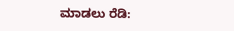ಮಾಡಲು ರೆಡಿ: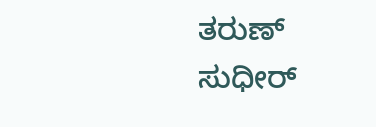ತರುಣ್ ಸುಧೀರ್